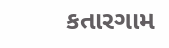કતારગામ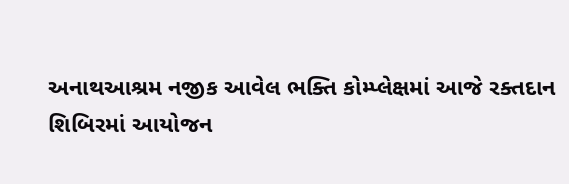અનાથઆશ્રમ નજીક આવેલ ભક્તિ કોમ્પ્લેક્ષમાં આજે રક્તદાન શિબિરમાં આયોજન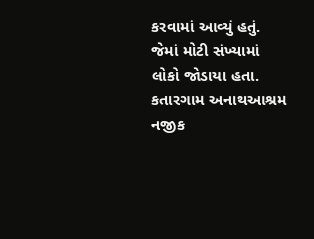કરવામાં આવ્યું હતું. જેમાં મોટી સંખ્યામાં લોકો જોડાયા હતા.
કતારગામ અનાથઆશ્રમ નજીક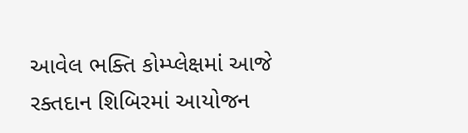આવેલ ભક્તિ કોમ્પ્લેક્ષમાં આજે રક્તદાન શિબિરમાં આયોજન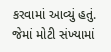કરવામાં આવ્યું હતું. જેમાં મોટી સંખ્યામાં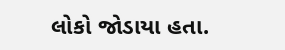લોકો જોડાયા હતા.